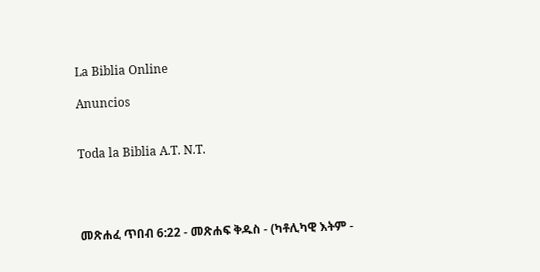La Biblia Online

Anuncios


Toda la Biblia A.T. N.T.




መጽሐፈ ጥበብ 6:22 - መጽሐፍ ቅዱስ - (ካቶሊካዊ እትም -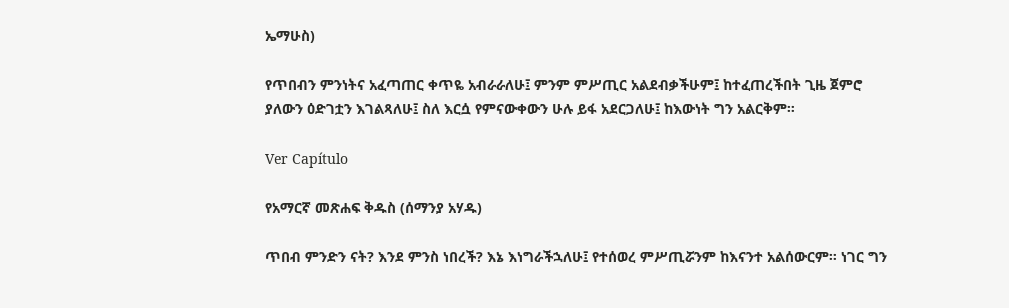ኤማሁስ)

የጥበብን ምንነትና አፈጣጠር ቀጥዬ አብራራለሁ፤ ምንም ምሥጢር አልደብቃችሁም፤ ከተፈጠረችበት ጊዜ ጀምሮ ያለውን ዕድገቷን እገልጻለሁ፤ ስለ እርሷ የምናውቀውን ሁሉ ይፋ አደርጋለሁ፤ ከእውነት ግን አልርቅም።

Ver Capítulo

የአማርኛ መጽሐፍ ቅዱስ (ሰማንያ አሃዱ)

ጥበብ ምንድን ናት? እንደ ምንስ ነበረች? እኔ እነግራችኋለሁ፤ የተሰወረ ምሥጢሯንም ከእናንተ አልሰውርም። ነገር ግን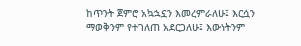ከጥንት ጀምሮ አኳኋኗን እመረምራለሁ፤ እርሷን ማወቅንም የተገለጠ አደርጋለሁ፤ እውነትንም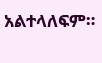አልተላለፍም።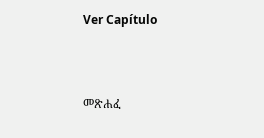Ver Capítulo



መጽሐፈ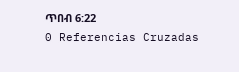ጥበብ 6:22
0 Referencias Cruzadas